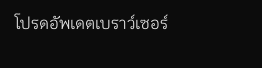โปรดอัพเดตเบราว์เซอร์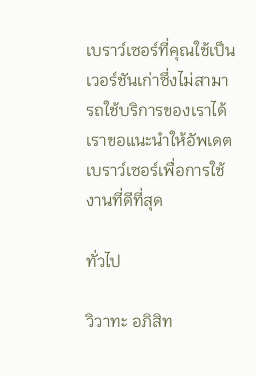เบราว์เซอร์ที่คุณใช้เป็นเวอร์ชันเก่าซึ่งไม่สามารถใช้บริการของเราได้ เราขอแนะนำให้อัพเดตเบราว์เซอร์เพื่อการใช้งานที่ดีที่สุด

ทั่วไป

วิวาทะ อภิสิท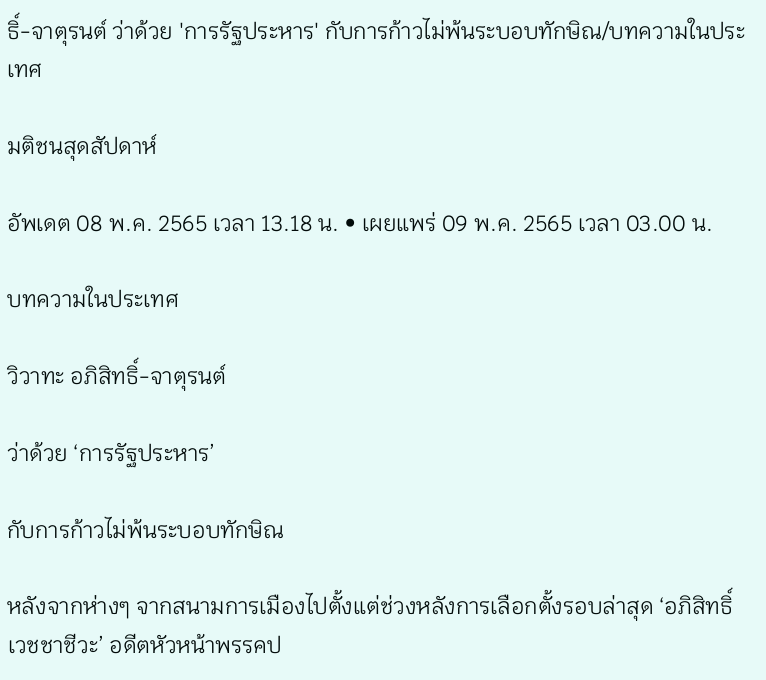ธิ์-จาตุรนต์ ว่าด้วย 'การรัฐประหาร' กับการก้าวไม่พ้นระบอบทักษิณ/บทความในประเทศ

มติชนสุดสัปดาห์

อัพเดต 08 พ.ค. 2565 เวลา 13.18 น. • เผยแพร่ 09 พ.ค. 2565 เวลา 03.00 น.

บทความในประเทศ

วิวาทะ อภิสิทธิ์-จาตุรนต์

ว่าด้วย ‘การรัฐประหาร’

กับการก้าวไม่พ้นระบอบทักษิณ

หลังจากห่างๆ จากสนามการเมืองไปตั้งแต่ช่วงหลังการเลือกตั้งรอบล่าสุด ‘อภิสิทธิ์ เวชชาชีวะ’ อดีตหัวหน้าพรรคป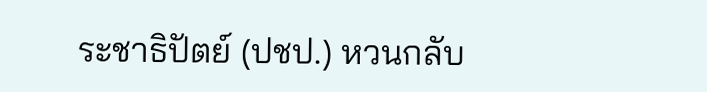ระชาธิปัตย์ (ปชป.) หวนกลับ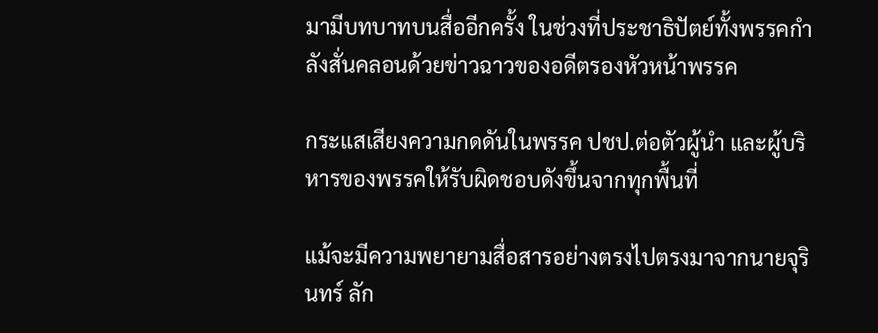มามีบทบาทบนสื่ออีกครั้ง ในช่วงที่ประชาธิปัตย์ทั้งพรรคกำลังสั่นคลอนด้วยข่าวฉาวของอดีตรองหัวหน้าพรรค

กระแสเสียงความกดดันในพรรค ปชป.ต่อตัวผู้นำ และผู้บริหารของพรรคให้รับผิดชอบดังขึ้นจากทุกพื้นที่

แม้จะมีความพยายามสื่อสารอย่างตรงไปตรงมาจากนายจุรินทร์ ลัก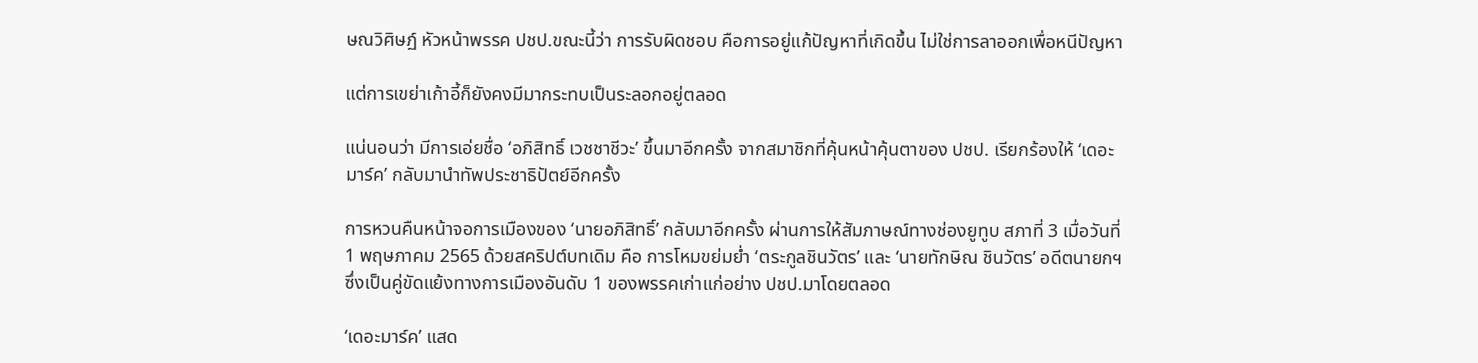ษณวิศิษฏ์ หัวหน้าพรรค ปชป.ขณะนี้ว่า การรับผิดชอบ คือการอยู่แก้ปัญหาที่เกิดขึ้น ไม่ใช่การลาออกเพื่อหนีปัญหา

แต่การเขย่าเก้าอี้ก็ยังคงมีมากระทบเป็นระลอกอยู่ตลอด

แน่นอนว่า มีการเอ่ยชื่อ ‘อภิสิทธิ์ เวชชาชีวะ’ ขึ้นมาอีกครั้ง จากสมาชิกที่คุ้นหน้าคุ้นตาของ ปชป. เรียกร้องให้ ‘เดอะมาร์ค’ กลับมานำทัพประชาธิปัตย์อีกครั้ง

การหวนคืนหน้าจอการเมืองของ ‘นายอภิสิทธิ์’ กลับมาอีกครั้ง ผ่านการให้สัมภาษณ์ทางช่องยูทูบ สภาที่ 3 เมื่อวันที่ 1 พฤษภาคม 2565 ด้วยสคริปต์บทเดิม คือ การโหมขย่มย่ำ ‘ตระกูลชินวัตร’ และ ‘นายทักษิณ ชินวัตร’ อดีตนายกฯ ซึ่งเป็นคู่ขัดแย้งทางการเมืองอันดับ 1 ของพรรคเก่าแก่อย่าง ปชป.มาโดยตลอด

‘เดอะมาร์ค’ แสด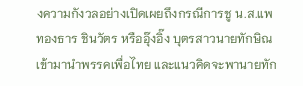งความกังวลอย่างเปิดเผยถึงกรณีการชู น.ส.แพทองธาร ชินวัตร หรืออุ๊งอิ๊ง บุตรสาวนายทักษิณ เข้ามานำพรรคเพื่อไทย และแนวคิดจะพานายทัก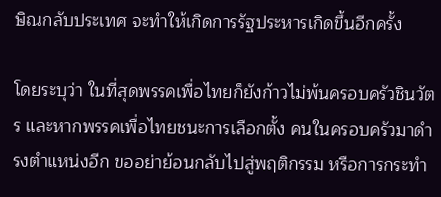ษิณกลับประเทศ จะทำให้เกิดการรัฐประหารเกิดขึ้นอีกครั้ง

โดยระบุว่า ในที่สุดพรรคเพื่อไทยก็ยังก้าวไม่พ้นครอบครัวชินวัตร และหากพรรคเพื่อไทยชนะการเลือกตั้ง คนในครอบครัวมาดำรงตำแหน่งอีก ขออย่าย้อนกลับไปสู่พฤติกรรม หรือการกระทำ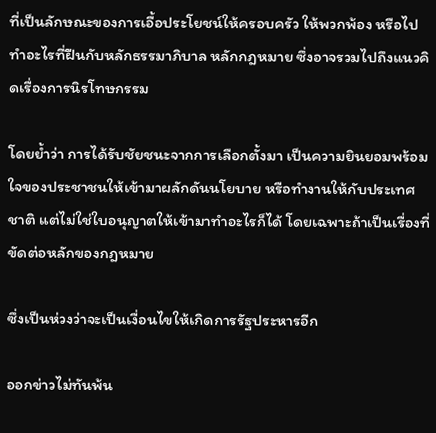ที่เป็นลักษณะของการเอื้อประโยชน์ให้ครอบครัว ให้พวกพ้อง หรือไปทำอะไรที่ฝืนกับหลักธรรมาภิบาล หลักกฎหมาย ซึ่งอาจรวมไปถึงแนวคิดเรื่องการนิรโทษกรรม

โดยย้ำว่า การได้รับชัยชนะจากการเลือกตั้งมา เป็นความยินยอมพร้อมใจของประชาชนให้เข้ามาผลักดันนโยบาย หรือทำงานให้กับประเทศชาติ แต่ไม่ใช่ใบอนุญาตให้เข้ามาทำอะไรก็ได้ โดยเฉพาะถ้าเป็นเรื่องที่ขัดต่อหลักของกฎหมาย

ซึ่งเป็นห่วงว่าจะเป็นเงื่อนไขให้เกิดการรัฐประหารอีก

ออกข่าวไม่ทันพ้น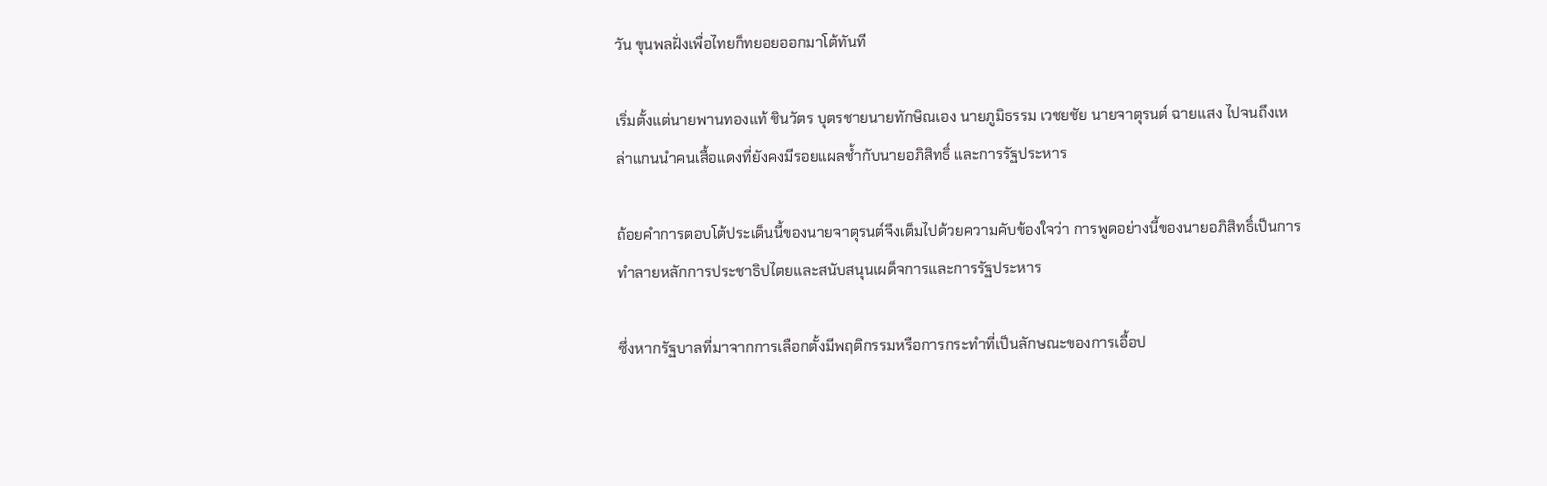วัน ขุนพลฝั่งเพื่อไทยก็ทยอยออกมาโต้ทันที

เริ่มตั้งแต่นายพานทองแท้ ชินวัตร บุตรชายนายทักษิณเอง นายภูมิธรรม เวชยชัย นายจาตุรนต์ ฉายแสง ไปจนถึงเหล่าแกนนำคนเสื้อแดงที่ยังคงมีรอยแผลช้ำกับนายอภิสิทธิ์ และการรัฐประหาร

ถ้อยคำการตอบโต้ประเด็นนี้ของนายจาตุรนต์จึงเต็มไปด้วยความคับข้องใจว่า การพูดอย่างนี้ของนายอภิสิทธิ์เป็นการทำลายหลักการประชาธิปไตยและสนับสนุนเผด็จการและการรัฐประหาร

ซึ่งหากรัฐบาลที่มาจากการเลือกตั้งมีพฤติกรรมหรือการกระทำที่เป็นลักษณะของการเอื้อป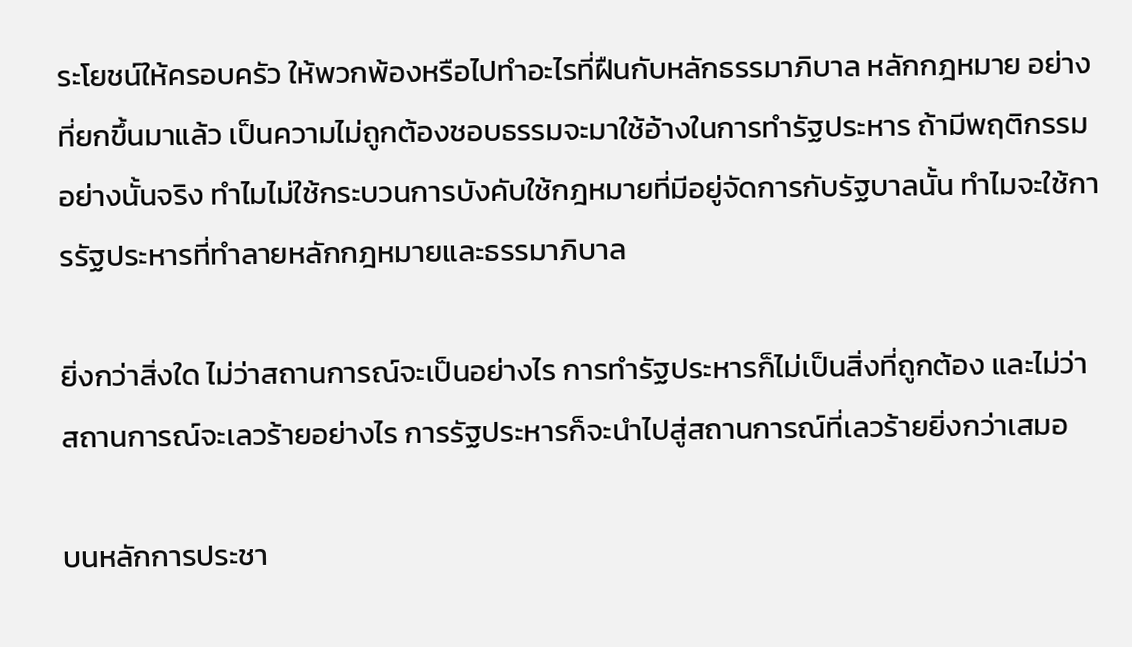ระโยชน์ให้ครอบครัว ให้พวกพ้องหรือไปทำอะไรที่ฝืนกับหลักธรรมาภิบาล หลักกฎหมาย อย่างที่ยกขึ้นมาแล้ว เป็นความไม่ถูกต้องชอบธรรมจะมาใช้อ้างในการทำรัฐประหาร ถ้ามีพฤติกรรมอย่างนั้นจริง ทำไมไม่ใช้กระบวนการบังคับใช้กฎหมายที่มีอยู่จัดการกับรัฐบาลนั้น ทำไมจะใช้การรัฐประหารที่ทำลายหลักกฎหมายและธรรมาภิบาล

ยิ่งกว่าสิ่งใด ไม่ว่าสถานการณ์จะเป็นอย่างไร การทำรัฐประหารก็ไม่เป็นสิ่งที่ถูกต้อง และไม่ว่าสถานการณ์จะเลวร้ายอย่างไร การรัฐประหารก็จะนำไปสู่สถานการณ์ที่เลวร้ายยิ่งกว่าเสมอ

บนหลักการประชา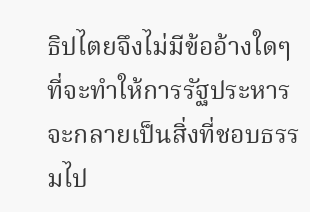ธิปไตยจึงไม่มีข้ออ้างใดๆ ที่จะทำให้การรัฐประหารจะกลายเป็นสิ่งที่ชอบธรรมไป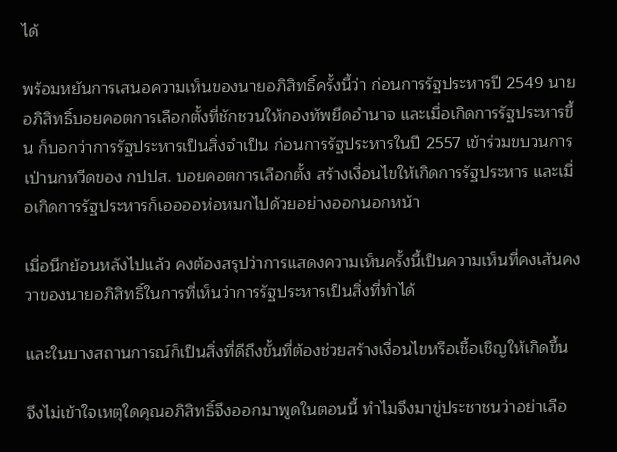ได้

พร้อมหยันการเสนอความเห็นของนายอภิสิทธิ์ครั้งนี้ว่า ก่อนการรัฐประหารปี 2549 นายอภิสิทธิ์บอยคอตการเลือกตั้งที่ชักชวนให้กองทัพยึดอำนาจ และเมื่อเกิดการรัฐประหารขึ้น ก็บอกว่าการรัฐประหารเป็นสิ่งจำเป็น ก่อนการรัฐประหารในปี 2557 เข้าร่วมขบวนการเป่านกหวีดของ กปปส. บอยคอตการเลือกตั้ง สร้างเงื่อนไขให้เกิดการรัฐประหาร และเมื่อเกิดการรัฐประหารก็เออออห่อหมกไปด้วยอย่างออกนอกหน้า

เมื่อนึกย้อนหลังไปแล้ว คงต้องสรุปว่าการแสดงความเห็นครั้งนี้เป็นความเห็นที่คงเส้นคงวาของนายอภิสิทธิ์ในการที่เห็นว่าการรัฐประหารเป็นสิ่งที่ทำได้

และในบางสถานการณ์ก็เป็นสิ่งที่ดีถึงขั้นที่ต้องช่วยสร้างเงื่อนไขหรือเชื้อเชิญให้เกิดขึ้น

จึงไม่เข้าใจเหตุใดคุณอภิสิทธิ์จึงออกมาพูดในตอนนี้ ทำไมจึงมาขู่ประชาชนว่าอย่าเลือ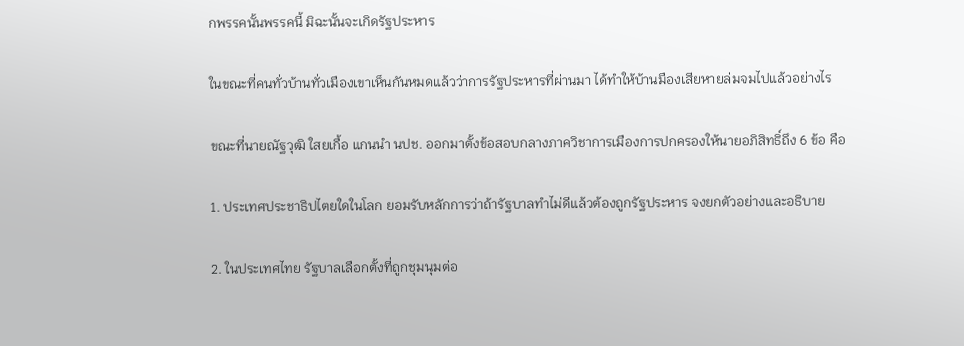กพรรคนั้นพรรคนี้ มิฉะนั้นจะเกิดรัฐประหาร

ในขณะที่คนทั่วบ้านทั่วเมืองเขาเห็นกันหมดแล้วว่าการรัฐประหารที่ผ่านมา ได้ทำให้บ้านมืองเสียหายล่มจมไปแล้วอย่างไร

ขณะที่นายณัฐวุฒิ ใสยเกื้อ แกนนำ นปช. ออกมาตั้งข้อสอบกลางภาควิชาการเมืองการปกครองให้นายอภิสิทธิ์ถึง 6 ข้อ คือ

1. ประเทศประชาธิปไตยใดในโลก ยอมรับหลักการว่าถ้ารัฐบาลทำไม่ดีแล้วต้องถูกรัฐประหาร จงยกตัวอย่างและอธิบาย

2. ในประเทศไทย รัฐบาลเลือกตั้งที่ถูกชุมนุมต่อ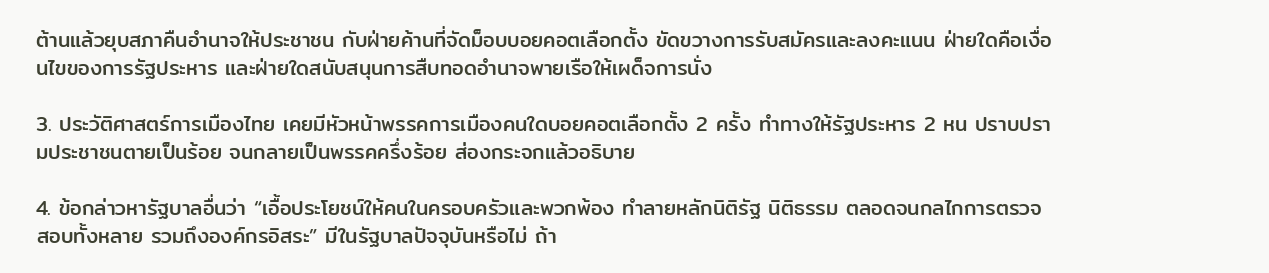ต้านแล้วยุบสภาคืนอำนาจให้ประชาชน กับฝ่ายค้านที่จัดม็อบบอยคอตเลือกตั้ง ขัดขวางการรับสมัครและลงคะแนน ฝ่ายใดคือเงื่อนไขของการรัฐประหาร และฝ่ายใดสนับสนุนการสืบทอดอำนาจพายเรือให้เผด็จการนั่ง

3. ประวัติศาสตร์การเมืองไทย เคยมีหัวหน้าพรรคการเมืองคนใดบอยคอตเลือกตั้ง 2 ครั้ง ทำทางให้รัฐประหาร 2 หน ปราบปรามประชาชนตายเป็นร้อย จนกลายเป็นพรรคครึ่งร้อย ส่องกระจกแล้วอธิบาย

4. ข้อกล่าวหารัฐบาลอื่นว่า “เอื้อประโยชน์ให้คนในครอบครัวและพวกพ้อง ทำลายหลักนิติรัฐ นิติธรรม ตลอดจนกลไกการตรวจสอบทั้งหลาย รวมถึงองค์กรอิสระ” มีในรัฐบาลปัจจุบันหรือไม่ ถ้า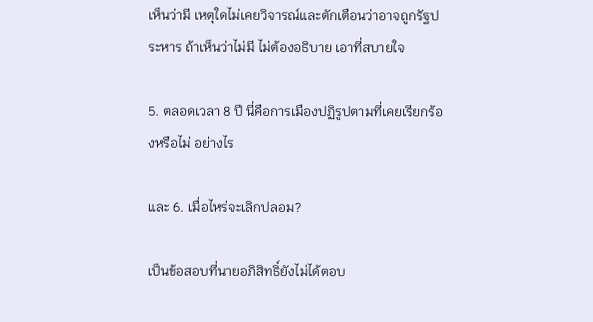เห็นว่ามี เหตุใดไม่เคยวิจารณ์และตักเตือนว่าอาจถูกรัฐประหาร ถ้าเห็นว่าไม่มี ไม่ต้องอธิบาย เอาที่สบายใจ

5. ตลอดเวลา 8 ปี นี่คือการเมืองปฏิรูปตามที่เคยเรียกร้องหรือไม่ อย่างไร

และ 6. เมื่อไหร่จะเลิกปลอม?

เป็นข้อสอบที่นายอภิสิทธิ์ยังไม่ได้ตอบ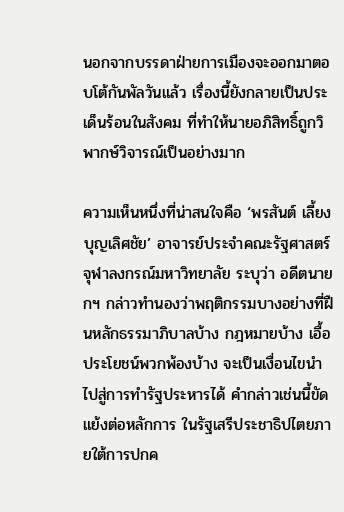นอกจากบรรดาฝ่ายการเมืองจะออกมาตอบโต้กันพัลวันแล้ว เรื่องนี้ยังกลายเป็นประเด็นร้อนในสังคม ที่ทำให้นายอภิสิทธิ์ถูกวิพากษ์วิจารณ์เป็นอย่างมาก

ความเห็นหนึ่งที่น่าสนใจคือ ‘พรสันต์ เลี้ยงบุญเลิศชัย’ อาจารย์ประจำคณะรัฐศาสตร์ จุฬาลงกรณ์มหาวิทยาลัย ระบุว่า อดีตนายกฯ กล่าวทำนองว่าพฤติกรรมบางอย่างที่ฝืนหลักธรรมาภิบาลบ้าง กฎหมายบ้าง เอื้อประโยชน์พวกพ้องบ้าง จะเป็นเงื่อนไขนำไปสู่การทำรัฐประหารได้ คำกล่าวเช่นนี้ขัดแย้งต่อหลักการ ในรัฐเสรีประชาธิปไตยภายใต้การปกค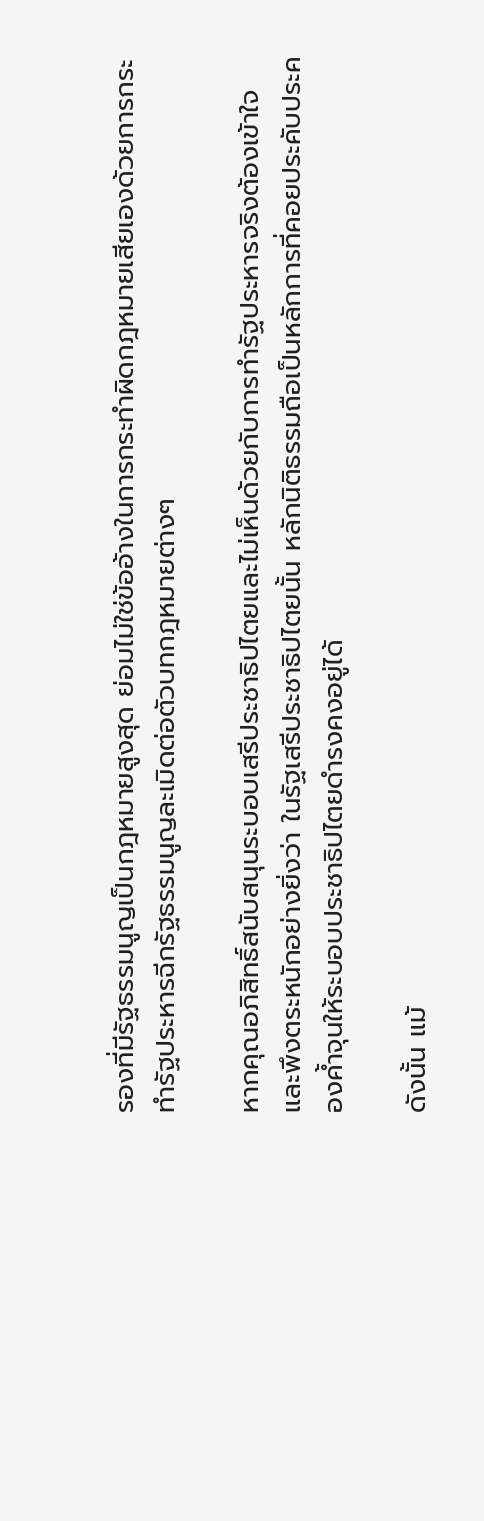รองที่มีรัฐธรรมนูญเป็นกฎหมายสูงสุด ย่อมไม่ใช่ข้ออ้างในการกระทำผิดกฎหมายเสียเองด้วยการกระทำรัฐประหารฉีกรัฐธรรมนูญละเมิดต่อตัวบทกฎหมายต่างๆ

หากคุณอภิสิทธิ์สนับสนุนระบอบเสรีประชาธิปไตยและไม่เห็นด้วยกับการทำรัฐประหารจริงต้องเข้าใจและพึงตระหนักอย่างยิ่งว่า ในรัฐเสรีประชาธิปไตยนั้น หลักนิติธรรมถือเป็นหลักการที่คอยประคับประคองค้ำจุนให้ระบอบประชาธิปไตยดำรงคงอยู่ได้

ดังนั้น แม้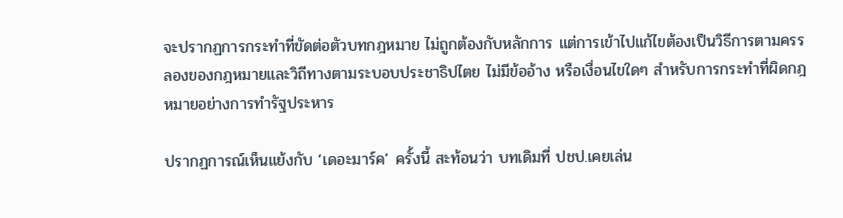จะปรากฏการกระทำที่ขัดต่อตัวบทกฎหมาย ไม่ถูกต้องกับหลักการ แต่การเข้าไปแก้ไขต้องเป็นวิธีการตามครรลองของกฎหมายและวิถีทางตามระบอบประชาธิปไตย ไม่มีข้ออ้าง หรือเงื่อนไขใดๆ สำหรับการกระทำที่ผิดกฎหมายอย่างการทำรัฐประหาร

ปรากฏการณ์เห็นแย้งกับ ‘เดอะมาร์ค’ ครั้งนี้ สะท้อนว่า บทเดิมที่ ปชป.เคยเล่น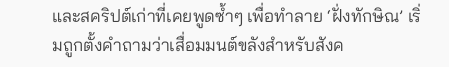และสคริปต์เก่าที่เคยพูดซ้ำๆ เพื่อทำลาย ‘ฝั่งทักษิณ’ เริ่มถูกตั้งคำถามว่าเสื่อมมนต์ขลังสำหรับสังค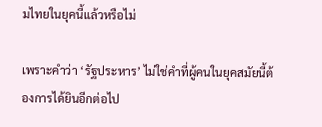มไทยในยุคนี้แล้วหรือไม่

เพราะคำว่า ‘รัฐประหาร’ ไม่ใช่คำที่ผู้คนในยุคสมัยนี้ต้องการได้ยินอีกต่อไป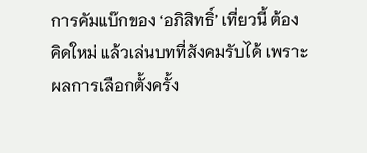การคัมแบ๊กของ ‘อภิสิทธิ์’ เที่ยวนี้ ต้องคิดใหม่ แล้วเล่นบทที่สังคมรับได้ เพราะผลการเลือกตั้งครั้ง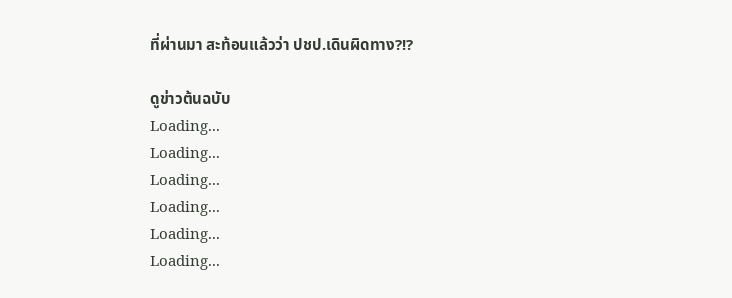ที่ผ่านมา สะท้อนแล้วว่า ปชป.เดินผิดทาง?!?

ดูข่าวต้นฉบับ
Loading...
Loading...
Loading...
Loading...
Loading...
Loading...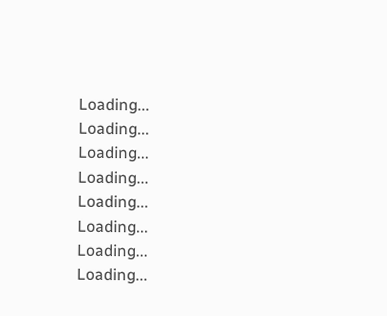Loading...
Loading...
Loading...
Loading...
Loading...
Loading...
Loading...
Loading...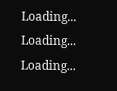Loading...
Loading...
Loading...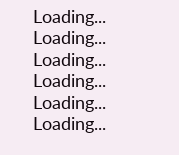Loading...
Loading...
Loading...
Loading...
Loading...
Loading...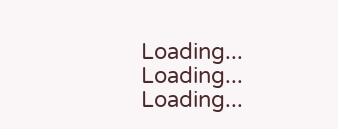Loading...
Loading...
Loading...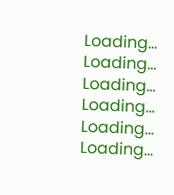Loading...
Loading...
Loading...
Loading...
Loading...
Loading...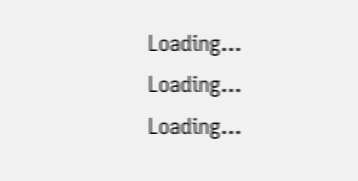Loading...
Loading...
Loading...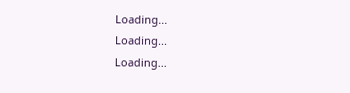Loading...
Loading...
Loading...